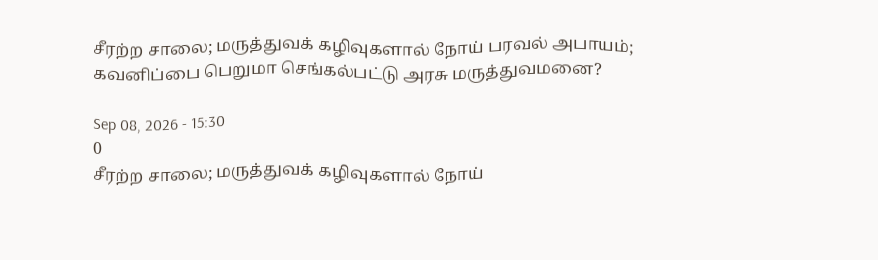சீரற்ற சாலை; மருத்துவக் கழிவுகளால் நோய் பரவல் அபாயம்; கவனிப்பை பெறுமா செங்கல்பட்டு அரசு மருத்துவமனை?

Sep 08, 2026 - 15:30
0
சீரற்ற சாலை; மருத்துவக் கழிவுகளால் நோய்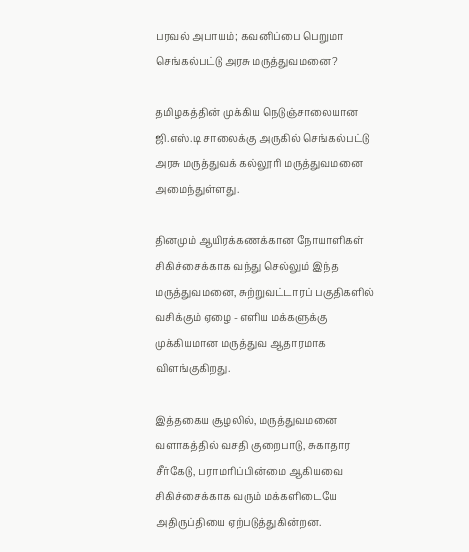பரவல் அபாயம்; கவனிப்பை பெறுமா செங்கல்பட்டு அரசு மருத்துவமனை?

தமிழகத்தின் முக்கிய நெடுஞ்சாலையான ஜி.எஸ்.டி சாலைக்கு அருகில் செங்கல்பட்டு அரசு மருத்துவக் கல்லூரி மருத்துவமனை அமைந்துள்ளது.

தினமும் ஆயிரக்கணக்கான நோயாளிகள் சிகிச்சைக்காக வந்து செல்லும் இந்த மருத்துவமனை, சுற்றுவட்டாரப் பகுதிகளில் வசிக்கும் ஏழை - எளிய மக்களுக்கு முக்கியமான மருத்துவ ஆதாரமாக விளங்குகிறது.

இத்தகைய சூழலில், மருத்துவமனை வளாகத்தில் வசதி குறைபாடு, சுகாதார சீர்கேடு, பராமரிப்பின்மை ஆகியவை சிகிச்சைக்காக வரும் மக்களிடையே அதிருப்தியை ஏற்படுத்துகின்றன.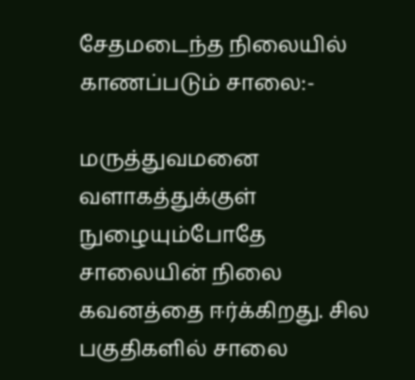சேதமடைந்த நிலையில் காணப்படும் சாலை:-

மருத்துவமனை வளாகத்துக்குள் நுழையும்போதே சாலையின் நிலை கவனத்தை ஈர்க்கிறது. சில பகுதிகளில் சாலை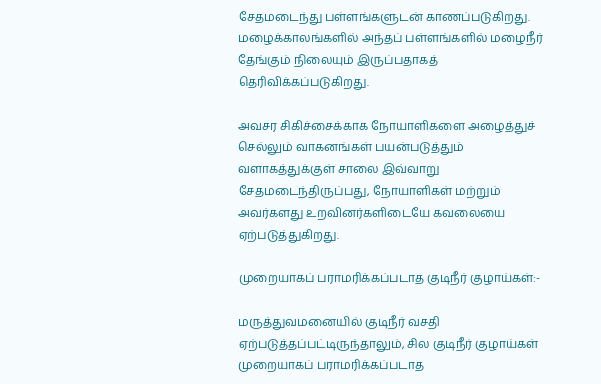சேதமடைந்து பள்ளங்களுடன் காணப்படுகிறது. மழைக்காலங்களில் அந்தப் பள்ளங்களில் மழைநீர் தேங்கும் நிலையும் இருப்பதாகத் தெரிவிக்கப்படுகிறது.

அவசர சிகிச்சைக்காக நோயாளிகளை அழைத்துச் செல்லும் வாகனங்கள் பயன்படுத்தும் வளாகத்துக்குள் சாலை இவ்வாறு சேதமடைந்திருப்பது, நோயாளிகள் மற்றும் அவர்களது உறவினர்களிடையே கவலையை ஏற்படுத்துகிறது.

முறையாகப் பராமரிக்கப்படாத குடிநீர் குழாய்கள்:-

மருத்துவமனையில் குடிநீர் வசதி ஏற்படுத்தப்பட்டிருந்தாலும், சில குடிநீர் குழாய்கள் முறையாகப் பராமரிக்கப்படாத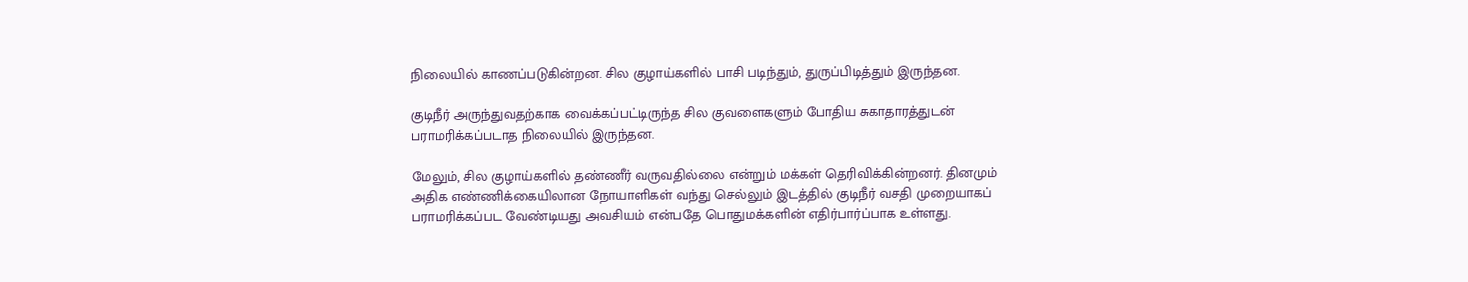நிலையில் காணப்படுகின்றன. சில குழாய்களில் பாசி படிந்தும், துருப்பிடித்தும் இருந்தன.

குடிநீர் அருந்துவதற்காக வைக்கப்பட்டிருந்த சில குவளைகளும் போதிய சுகாதாரத்துடன் பராமரிக்கப்படாத நிலையில் இருந்தன.

மேலும், சில குழாய்களில் தண்ணீர் வருவதில்லை என்றும் மக்கள் தெரிவிக்கின்றனர். தினமும் அதிக எண்ணிக்கையிலான நோயாளிகள் வந்து செல்லும் இடத்தில் குடிநீர் வசதி முறையாகப் பராமரிக்கப்பட வேண்டியது அவசியம் என்பதே பொதுமக்களின் எதிர்பார்ப்பாக உள்ளது.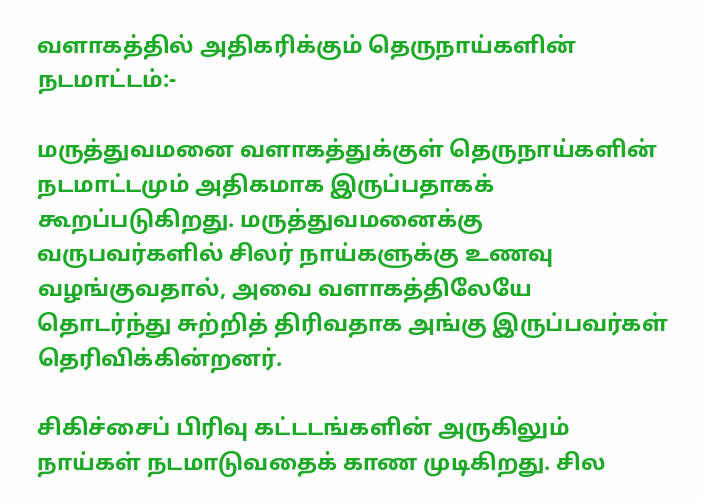வளாகத்தில் அதிகரிக்கும் தெருநாய்களின் நடமாட்டம்:-

மருத்துவமனை வளாகத்துக்குள் தெருநாய்களின் நடமாட்டமும் அதிகமாக இருப்பதாகக் கூறப்படுகிறது. மருத்துவமனைக்கு வருபவர்களில் சிலர் நாய்களுக்கு உணவு வழங்குவதால், அவை வளாகத்திலேயே தொடர்ந்து சுற்றித் திரிவதாக அங்கு இருப்பவர்கள் தெரிவிக்கின்றனர்.

சிகிச்சைப் பிரிவு கட்டடங்களின் அருகிலும் நாய்கள் நடமாடுவதைக் காண முடிகிறது. சில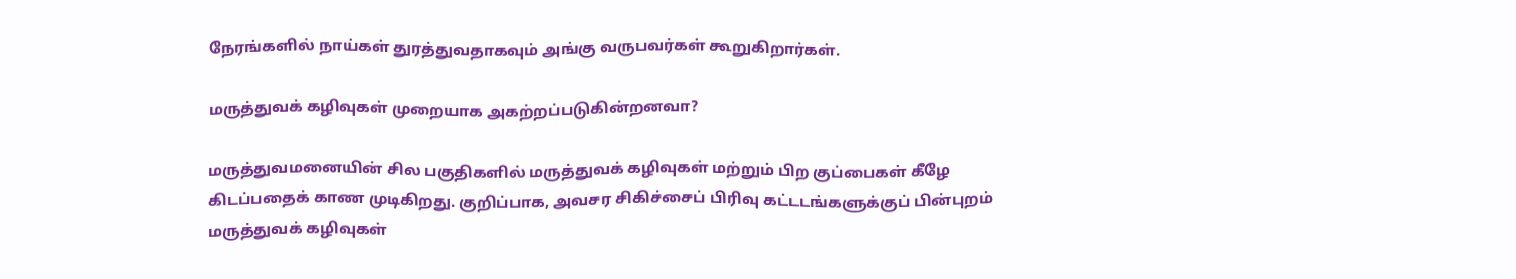நேரங்களில் நாய்கள் துரத்துவதாகவும் அங்கு வருபவர்கள் கூறுகிறார்கள்.

மருத்துவக் கழிவுகள் முறையாக அகற்றப்படுகின்றனவா?

மருத்துவமனையின் சில பகுதிகளில் மருத்துவக் கழிவுகள் மற்றும் பிற குப்பைகள் கீழே கிடப்பதைக் காண முடிகிறது. குறிப்பாக, அவசர சிகிச்சைப் பிரிவு கட்டடங்களுக்குப் பின்புறம் மருத்துவக் கழிவுகள்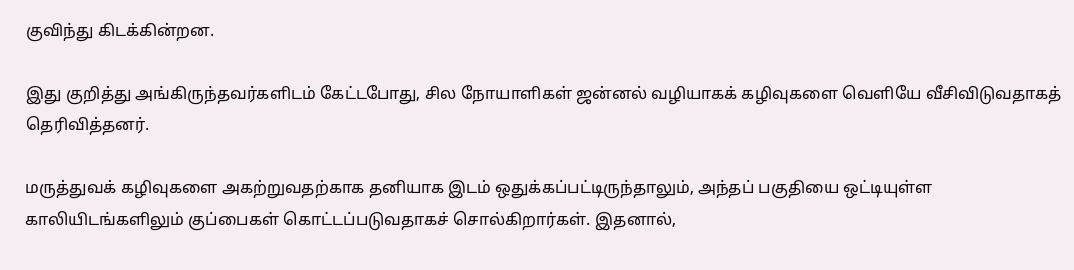குவிந்து கிடக்கின்றன.

இது குறித்து அங்கிருந்தவர்களிடம் கேட்டபோது, சில நோயாளிகள் ஜன்னல் வழியாகக் கழிவுகளை வெளியே வீசிவிடுவதாகத் தெரிவித்தனர்.

மருத்துவக் கழிவுகளை அகற்றுவதற்காக தனியாக இடம் ஒதுக்கப்பட்டிருந்தாலும், அந்தப் பகுதியை ஒட்டியுள்ள காலியிடங்களிலும் குப்பைகள் கொட்டப்படுவதாகச் சொல்கிறார்கள். இதனால்,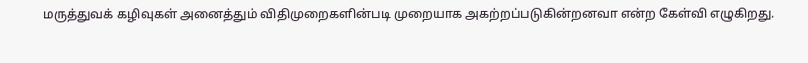மருத்துவக் கழிவுகள் அனைத்தும் விதிமுறைகளின்படி முறையாக அகற்றப்படுகின்றனவா என்ற கேள்வி எழுகிறது.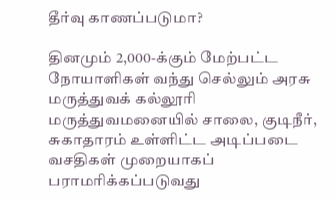தீர்வு காணப்படுமா?

தினமும் 2,000-க்கும் மேற்பட்ட நோயாளிகள் வந்து செல்லும் அரசு மருத்துவக் கல்லூரி மருத்துவமனையில் சாலை, குடிநீர், சுகாதாரம் உள்ளிட்ட அடிப்படை வசதிகள் முறையாகப் பராமரிக்கப்படுவது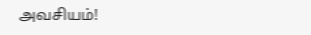அவசியம்!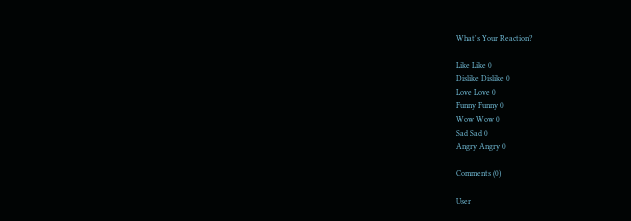What's Your Reaction?

Like Like 0
Dislike Dislike 0
Love Love 0
Funny Funny 0
Wow Wow 0
Sad Sad 0
Angry Angry 0

Comments (0)

User